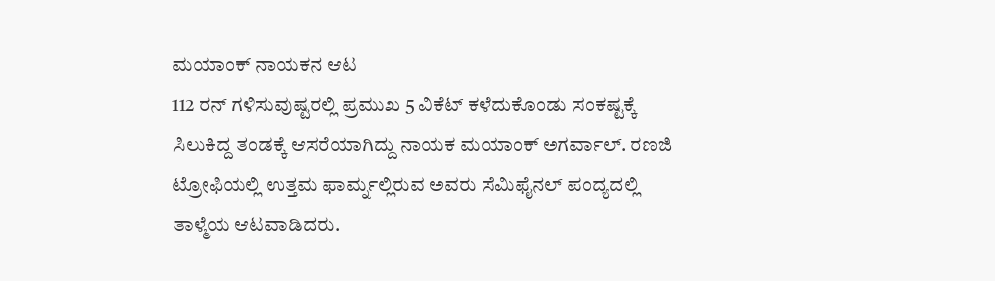ಮಯಾಂಕ್ ನಾಯಕನ ಆಟ
112 ರನ್ ಗಳಿಸುವುಷ್ಟರಲ್ಲಿ ಪ್ರಮುಖ 5 ವಿಕೆಟ್ ಕಳೆದುಕೊಂಡು ಸಂಕಷ್ಟಕ್ಕೆ ಸಿಲುಕಿದ್ದ ತಂಡಕ್ಕೆ ಆಸರೆಯಾಗಿದ್ದು ನಾಯಕ ಮಯಾಂಕ್ ಅಗರ್ವಾಲ್. ರಣಜಿ ಟ್ರೋಫಿಯಲ್ಲಿ ಉತ್ತಮ ಫಾರ್ಮ್ನಲ್ಲಿರುವ ಅವರು ಸೆಮಿಫೈನಲ್ ಪಂದ್ಯದಲ್ಲಿ ತಾಳ್ಮೆಯ ಆಟವಾಡಿದರು.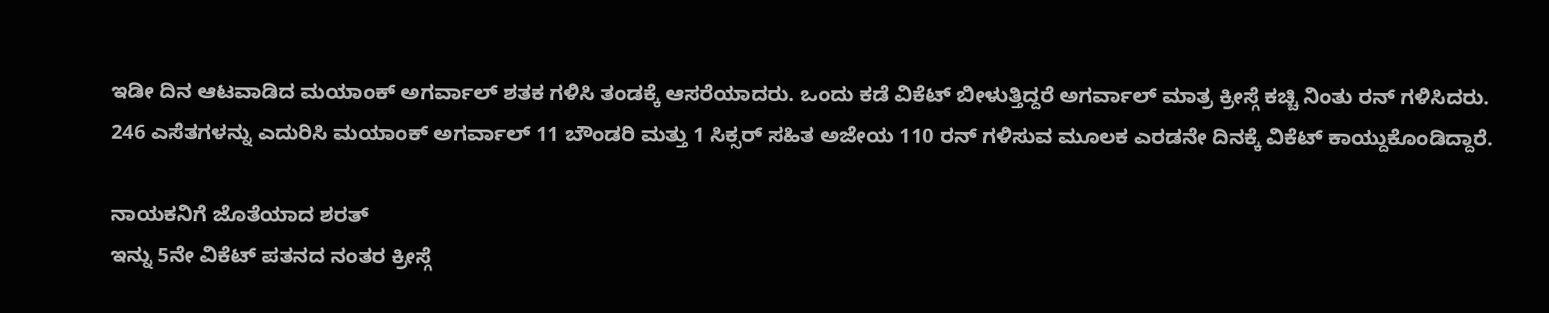ಇಡೀ ದಿನ ಆಟವಾಡಿದ ಮಯಾಂಕ್ ಅಗರ್ವಾಲ್ ಶತಕ ಗಳಿಸಿ ತಂಡಕ್ಕೆ ಆಸರೆಯಾದರು. ಒಂದು ಕಡೆ ವಿಕೆಟ್ ಬೀಳುತ್ತಿದ್ದರೆ ಅಗರ್ವಾಲ್ ಮಾತ್ರ ಕ್ರೀಸ್ಗೆ ಕಚ್ಚಿ ನಿಂತು ರನ್ ಗಳಿಸಿದರು.
246 ಎಸೆತಗಳನ್ನು ಎದುರಿಸಿ ಮಯಾಂಕ್ ಅಗರ್ವಾಲ್ 11 ಬೌಂಡರಿ ಮತ್ತು 1 ಸಿಕ್ಸರ್ ಸಹಿತ ಅಜೇಯ 110 ರನ್ ಗಳಿಸುವ ಮೂಲಕ ಎರಡನೇ ದಿನಕ್ಕೆ ವಿಕೆಟ್ ಕಾಯ್ದುಕೊಂಡಿದ್ದಾರೆ.

ನಾಯಕನಿಗೆ ಜೊತೆಯಾದ ಶರತ್
ಇನ್ನು 5ನೇ ವಿಕೆಟ್ ಪತನದ ನಂತರ ಕ್ರೀಸ್ಗೆ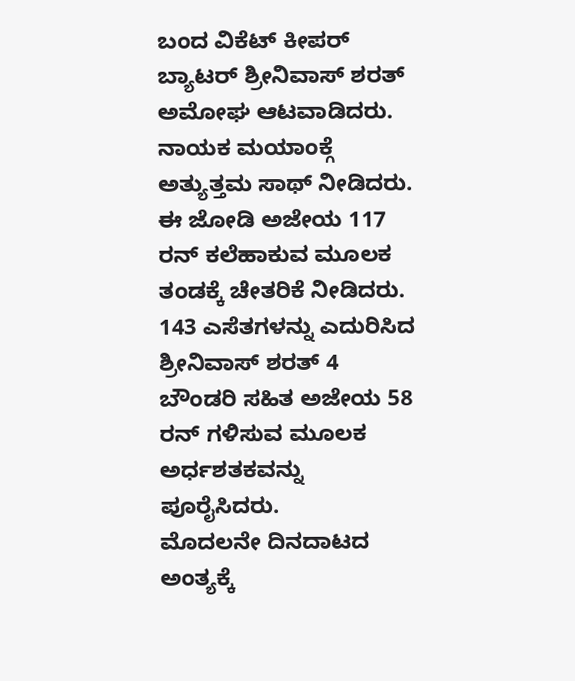ಬಂದ ವಿಕೆಟ್ ಕೀಪರ್ ಬ್ಯಾಟರ್ ಶ್ರೀನಿವಾಸ್ ಶರತ್ ಅಮೋಘ ಆಟವಾಡಿದರು. ನಾಯಕ ಮಯಾಂಕ್ಗೆ ಅತ್ಯುತ್ತಮ ಸಾಥ್ ನೀಡಿದರು. ಈ ಜೋಡಿ ಅಜೇಯ 117 ರನ್ ಕಲೆಹಾಕುವ ಮೂಲಕ ತಂಡಕ್ಕೆ ಚೇತರಿಕೆ ನೀಡಿದರು.
143 ಎಸೆತಗಳನ್ನು ಎದುರಿಸಿದ ಶ್ರೀನಿವಾಸ್ ಶರತ್ 4 ಬೌಂಡರಿ ಸಹಿತ ಅಜೇಯ 58 ರನ್ ಗಳಿಸುವ ಮೂಲಕ ಅರ್ಧಶತಕವನ್ನು ಪೂರೈಸಿದರು.
ಮೊದಲನೇ ದಿನದಾಟದ ಅಂತ್ಯಕ್ಕೆ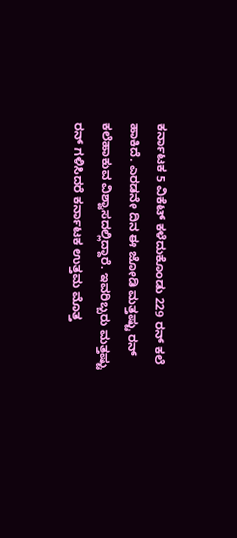ಕರ್ನಾಟಕ 5 ವಿಕೆಟ್ ಕಳೆದುಕೊಂಡು 229 ರನ್ ಕಲೆ ಹಾಕಿದೆ. ಎರಡನೇ ದಿನ ಈ ಜೋಡಿ ಮತ್ತಷ್ಟು ರನ್ ಕಲೆಹಾಕುವ ವಿಶ್ವಾಸದಲ್ಲಿದ್ದಾರೆ. ಇವರಿಬ್ಬರು ಮತ್ತಷ್ಟು ರನ್ ಗಳಿಸಿದರೆ ಕರ್ನಾಟಕ ಉತ್ತಮ ಮೊತ್ತ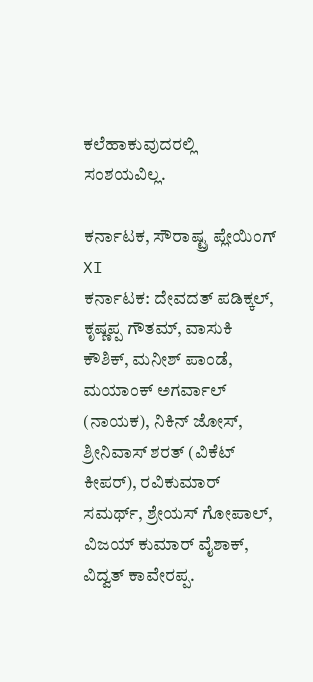ಕಲೆಹಾಕುವುದರಲ್ಲಿ ಸಂಶಯವಿಲ್ಲ.

ಕರ್ನಾಟಕ, ಸೌರಾಷ್ಟ್ರ ಪ್ಲೇಯಿಂಗ್ XI
ಕರ್ನಾಟಕ: ದೇವದತ್ ಪಡಿಕ್ಕಲ್, ಕೃಷ್ಣಪ್ಪ ಗೌತಮ್, ವಾಸುಕಿ ಕೌಶಿಕ್, ಮನೀಶ್ ಪಾಂಡೆ, ಮಯಾಂಕ್ ಅಗರ್ವಾಲ್ (ನಾಯಕ), ನಿಕಿನ್ ಜೋಸ್, ಶ್ರೀನಿವಾಸ್ ಶರತ್ (ವಿಕೆಟ್ ಕೀಪರ್), ರವಿಕುಮಾರ್ ಸಮರ್ಥ್, ಶ್ರೇಯಸ್ ಗೋಪಾಲ್, ವಿಜಯ್ ಕುಮಾರ್ ವೈಶಾಕ್, ವಿದ್ವತ್ ಕಾವೇರಪ್ಪ.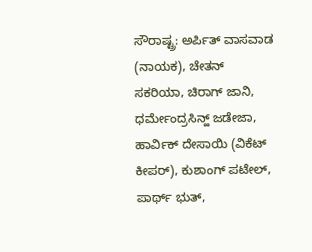ಸೌರಾಷ್ಟ್ರ: ಅರ್ಪಿತ್ ವಾಸವಾಡ (ನಾಯಕ), ಚೇತನ್ ಸಕರಿಯಾ, ಚಿರಾಗ್ ಜಾನಿ, ಧರ್ಮೇಂದ್ರಸಿನ್ಹ್ ಜಡೇಜಾ, ಹಾರ್ವಿಕ್ ದೇಸಾಯಿ (ವಿಕೆಟ್ ಕೀಪರ್), ಕುಶಾಂಗ್ ಪಟೇಲ್, ಪಾರ್ಥ್ ಭುತ್,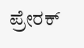ಪ್ರೇರಕ್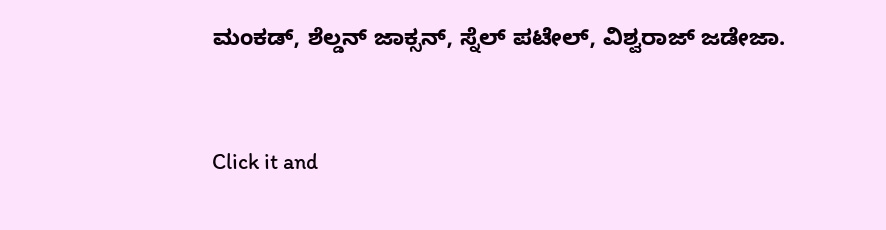ಮಂಕಡ್, ಶೆಲ್ಡನ್ ಜಾಕ್ಸನ್, ಸ್ನೆಲ್ ಪಟೇಲ್, ವಿಶ್ವರಾಜ್ ಜಡೇಜಾ.


Click it and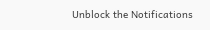Unblock the Notifications